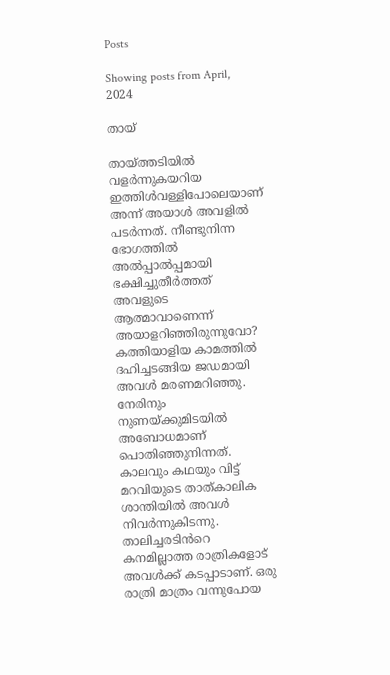Posts

Showing posts from April, 2024

തായ്

തായ്ത്തടിയിൽ വളർന്നുകയറിയ ഇത്തിൾവള്ളിപോലെയാണ് അന്ന് അയാൾ അവളിൽ പടർന്നത്. നീണ്ടുനിന്ന ഭോഗത്തിൽ അൽപ്പാൽപ്പമായി ഭക്ഷിച്ചുതീർത്തത് അവളുടെ ആത്മാവാണെന്ന് അയാളറിഞ്ഞിരുന്നുവോ? കത്തിയാളിയ കാമത്തിൽ ദഹിച്ചടങ്ങിയ ജഡമായി അവൾ മരണമറിഞ്ഞു. നേരിനും നുണയ്ക്കുമിടയിൽ അബോധമാണ് പൊതിഞ്ഞുനിന്നത്. കാലവും കഥയും വിട്ട് മറവിയുടെ താത്കാലിക ശാന്തിയിൽ അവൾ നിവർന്നുകിടന്നു.  താലിച്ചരടിൻറെ കനമില്ലാത്ത രാത്രികളോട് അവൾക്ക് കടപ്പാടാണ്. ഒരു രാത്രി മാത്രം വന്നുപോയ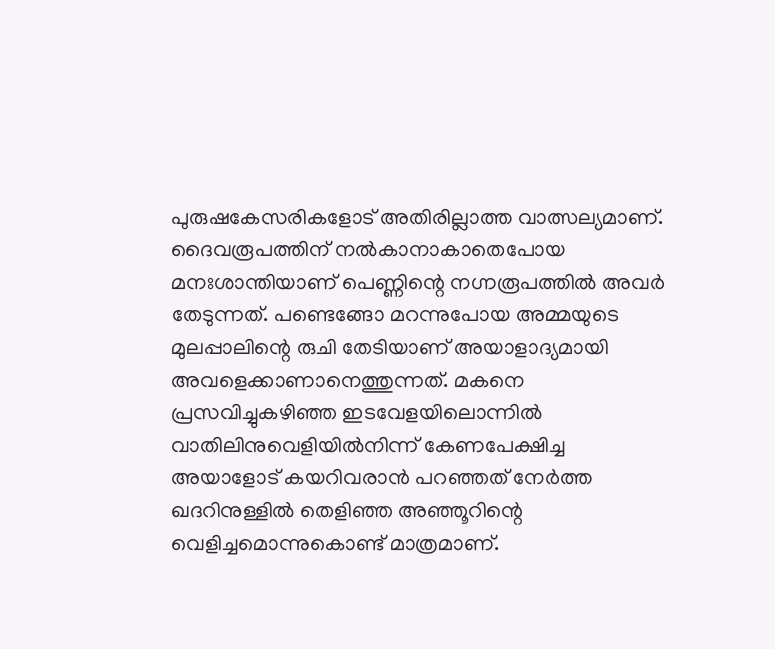പുരുഷകേസരികളോട് അതിരില്ലാത്ത വാത്സല്യമാണ്. ദൈവരൂപത്തിന് നൽകാനാകാതെപോയ മനഃശാന്തിയാണ് പെണ്ണിന്റെ നഗ്നരൂപത്തിൽ അവർ തേടുന്നത്. പണ്ടെങ്ങോ മറന്നുപോയ അമ്മയുടെ മുലപ്പാലിന്റെ രുചി തേടിയാണ് അയാളാദ്യമായി അവളെക്കാണാനെത്തുന്നത്. മകനെ പ്രസവിച്ചുകഴിഞ്ഞ ഇടവേളയിലൊന്നിൽ വാതിലിനുവെളിയിൽനിന്ന് കേണപേക്ഷിച്ച അയാളോട് കയറിവരാൻ പറഞ്ഞത് നേർത്ത ഖദറിനുള്ളിൽ തെളിഞ്ഞ അഞ്ഞൂറിന്റെ വെളിച്ചമൊന്നുകൊണ്ട് മാത്രമാണ്.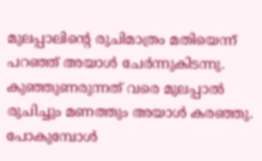മുലപ്പാലിന്റെ രുചിമാത്രം മതിയെന്ന് പറഞ്ഞ് അയാൾ ചേർന്നുകിടന്നു. കുഞ്ഞുണരുന്നത് വരെ മുലപ്പാൽ രുചിച്ചും മണത്തും അയാൾ കരഞ്ഞു. പോകുമ്പോൾ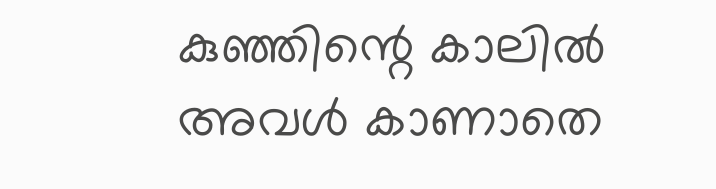കുഞ്ഞിന്റെ കാലിൽ അവൾ കാണാതെ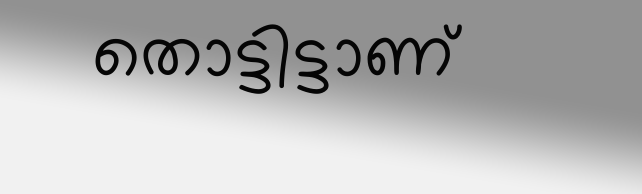തൊട്ടിട്ടാണ്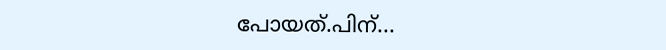പോയത്.പിന്...